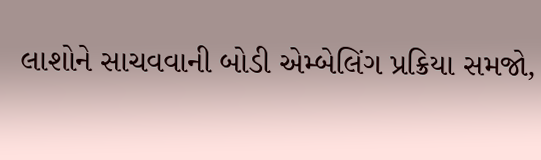લાશોને સાચવવાની બોડી એમ્બેલિંગ પ્રક્રિયા સમજો,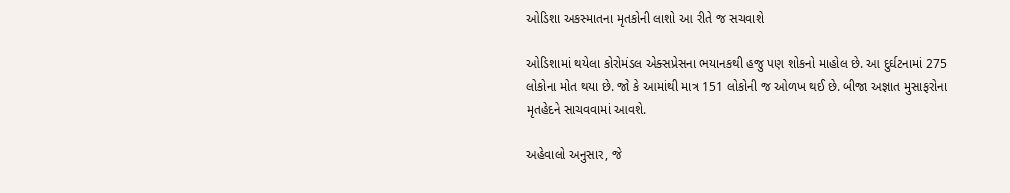ઓડિશા અકસ્માતના મૃતકોની લાશો આ રીતે જ સચવાશે

ઓડિશામાં થયેલા કોરોમંડલ એક્સપ્રેસના ભયાનકથી હજુ પણ શોકનો માહોલ છે. આ દુર્ઘટનામાં 275 લોકોના મોત થયા છે. જો કે આમાંથી માત્ર 151 લોકોની જ ઓળખ થઈ છે. બીજા અજ્ઞાત મુસાફરોના મૃતહેદને સાચવવામાં આવશે.

અહેવાલો અનુસાર, જે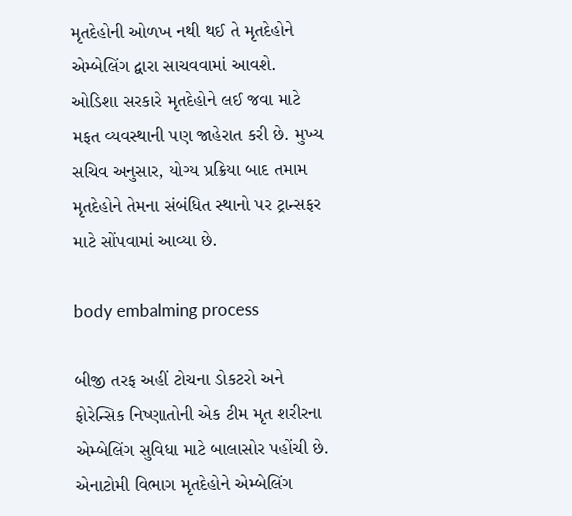મૃતદેહોની ઓળખ નથી થઈ તે મૃતદેહોને એમ્બેલિંગ દ્વારા સાચવવામાં આવશે. ઓડિશા સરકારે મૃતદેહોને લઈ જવા માટે મફત વ્યવસ્થાની પણ જાહેરાત કરી છે. મુખ્ય સચિવ અનુસાર, યોગ્ય પ્રક્રિયા બાદ તમામ મૃતદેહોને તેમના સંબંધિત સ્થાનો પર ટ્રાન્સફર માટે સોંપવામાં આવ્યા છે.

body embalming process

બીજી તરફ અહીં ટોચના ડોકટરો અને ફોરેન્સિક નિષ્ણાતોની એક ટીમ મૃત શરીરના એમ્બેલિંગ સુવિધા માટે બાલાસોર પહોંચી છે. એનાટોમી વિભાગ મૃતદેહોને એમ્બેલિંગ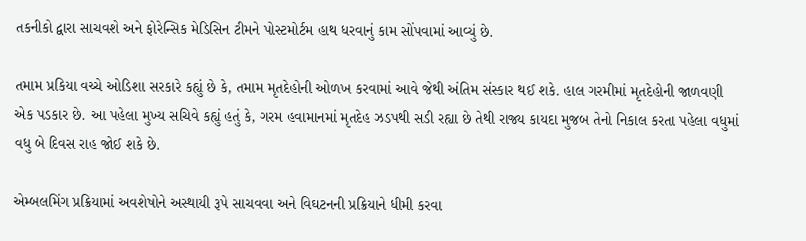તકનીકો દ્વારા સાચવશે અને ફોરેન્સિક મેડિસિન ટીમને પોસ્ટમોર્ટમ હાથ ધરવાનું કામ સોંપવામાં આવ્યું છે.

તમામ પ્રકિયા વચ્ચે ઓડિશા સરકારે કહ્યું છે કે, તમામ મૃતદેહોની ઓળખ કરવામાં આવે જેથી અંતિમ સંસ્કાર થઈ શકે. હાલ ગરમીમાં મૃતદેહોની જાળવણી એક પડકાર છે. આ પહેલા મુખ્ય સચિવે કહ્યું હતું કે, ગરમ હવામાનમાં મૃતદેહ ઝડપથી સડી રહ્યા છે તેથી રાજ્ય કાયદા મુજબ તેનો નિકાલ કરતા પહેલા વધુમાં વધુ બે દિવસ રાહ જોઈ શકે છે.

એમ્બલમિંગ પ્રક્રિયામાં અવશેષોને અસ્થાયી રૂપે સાચવવા અને વિઘટનની પ્રક્રિયાને ધીમી કરવા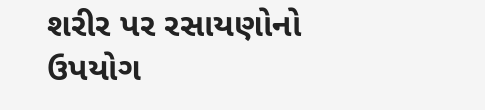શરીર પર રસાયણોનો ઉપયોગ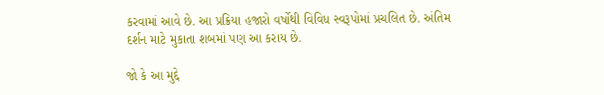કરવામાં આવે છે. આ પ્રક્રિયા હજારો વર્ષોથી વિવિધ સ્વરૂપોમાં પ્રચલિત છે. અંતિમ દર્શન માટે મુકાતા શબમાં પણ આ કરાય છે.

જો કે આ મુદ્દે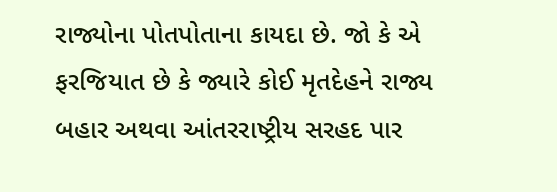રાજ્યોના પોતપોતાના કાયદા છે. જો કે એ ફરજિયાત છે કે જ્યારે કોઈ મૃતદેહને રાજ્ય બહાર અથવા આંતરરાષ્ટ્રીય સરહદ પાર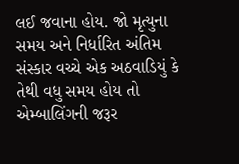લઈ જવાના હોય. જો મૃત્યુના સમય અને નિર્ધારિત અંતિમ સંસ્કાર વચ્ચે એક અઠવાડિયું કે તેથી વધુ સમય હોય તો એમ્બાલિંગની જરૂર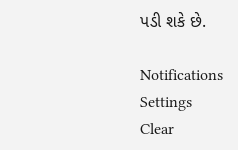પડી શકે છે.

Notifications
Settings
Clear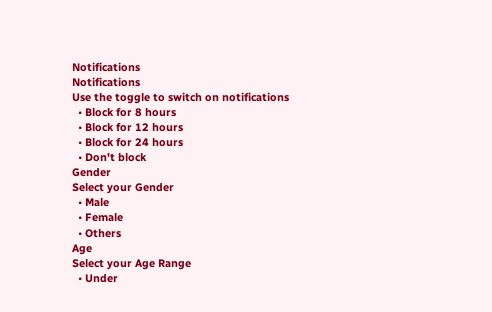Notifications
Notifications
Use the toggle to switch on notifications
  • Block for 8 hours
  • Block for 12 hours
  • Block for 24 hours
  • Don't block
Gender
Select your Gender
  • Male
  • Female
  • Others
Age
Select your Age Range
  • Under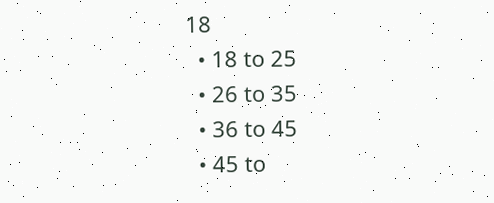18
  • 18 to 25
  • 26 to 35
  • 36 to 45
  • 45 to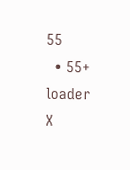55
  • 55+
loader
X